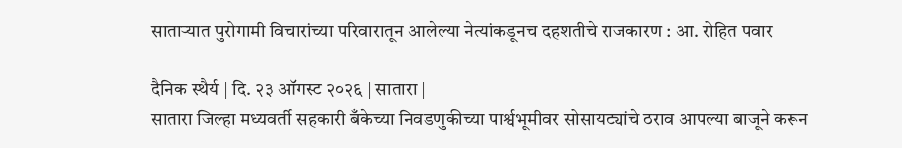सातार्‍यात पुरोगामी विचारांच्या परिवारातून आलेल्या नेत्यांकडूनच दहशतीचे राजकारण : आ. रोहित पवार

दैनिक स्थैर्य | दि. २३ ऑगस्ट २०२६ | सातारा |
सातारा जिल्हा मध्यवर्ती सहकारी बँकेच्या निवडणुकीच्या पार्श्वभूमीवर सोसायट्यांचे ठराव आपल्या बाजूने करून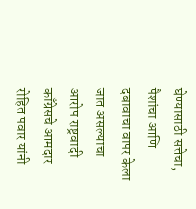घेण्यासाठी सत्तेचा, पैशांचा आणि दबावाचा वापर केला जात असल्याचा आरोप राष्ट्रवादी काँग्रेसचे आमदार रोहित पवार यांनी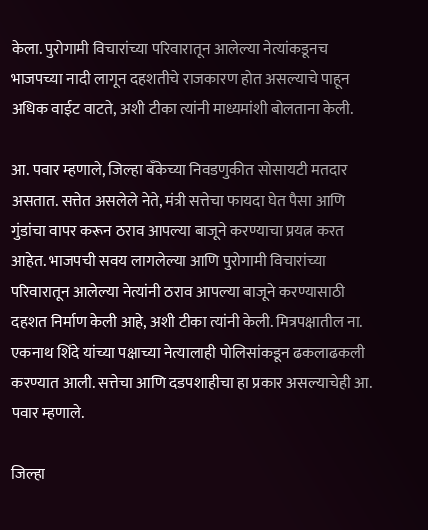केला. पुरोगामी विचारांच्या परिवारातून आलेल्या नेत्यांकडूनच भाजपच्या नादी लागून दहशतीचे राजकारण होत असल्याचे पाहून अधिक वाईट वाटते, अशी टीका त्यांनी माध्यमांशी बोलताना केली.

आ. पवार म्हणाले, जिल्हा बँकेच्या निवडणुकीत सोसायटी मतदार असतात. सत्तेत असलेले नेते, मंत्री सत्तेचा फायदा घेत पैसा आणि गुंडांचा वापर करून ठराव आपल्या बाजूने करण्याचा प्रयत्न करत आहेत. भाजपची सवय लागलेल्या आणि पुरोगामी विचारांच्या परिवारातून आलेल्या नेत्यांनी ठराव आपल्या बाजूने करण्यासाठी दहशत निर्माण केली आहे, अशी टीका त्यांनी केली. मित्रपक्षातील ना. एकनाथ शिंदे यांच्या पक्षाच्या नेत्यालाही पोलिसांकडून ढकलाढकली करण्यात आली. सत्तेचा आणि दडपशाहीचा हा प्रकार असल्याचेही आ. पवार म्हणाले.

जिल्हा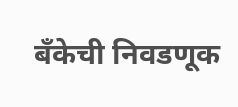बँकेची निवडणूक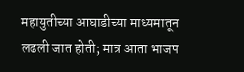महायुतीच्या आघाडीच्या माध्यमातून लढली जात होती; मात्र आता भाजप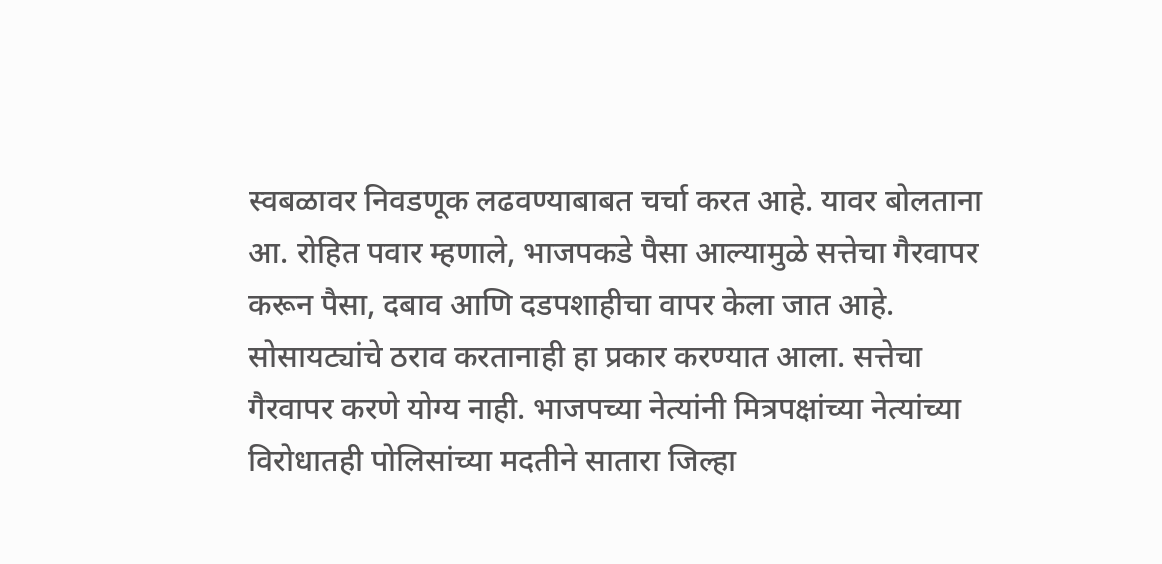स्वबळावर निवडणूक लढवण्याबाबत चर्चा करत आहे. यावर बोलताना आ. रोहित पवार म्हणाले, भाजपकडे पैसा आल्यामुळे सत्तेचा गैरवापर करून पैसा, दबाव आणि दडपशाहीचा वापर केला जात आहे. सोसायट्यांचे ठराव करतानाही हा प्रकार करण्यात आला. सत्तेचा गैरवापर करणे योग्य नाही. भाजपच्या नेत्यांनी मित्रपक्षांच्या नेत्यांच्या विरोधातही पोलिसांच्या मदतीने सातारा जिल्हा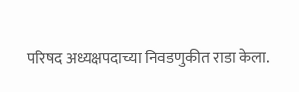परिषद अध्यक्षपदाच्या निवडणुकीत राडा केला.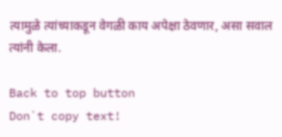त्यामुळे त्यांच्याकडून वेगळी काय अपेक्षा ठेवणार, असा सवाल त्यांनी केला.

Back to top button
Don`t copy text!